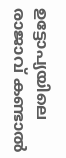ഉട്ടോപ്യയിലെ രാജാവ് കണ്ടാൽ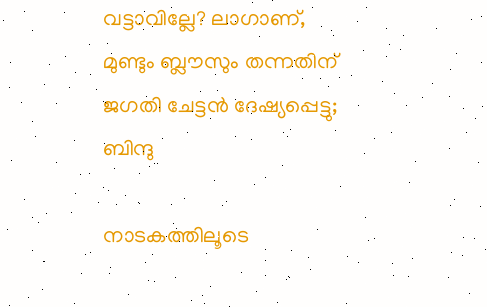വട്ടാവില്ലേ? ലാഗാണ്, മുണ്ടും ബ്ലൗസും തന്നതിന് ജഗതി ചേട്ടൻ ദേഷ്യപ്പെട്ടു; ബിന്ദു

നാടകത്തിലൂടെ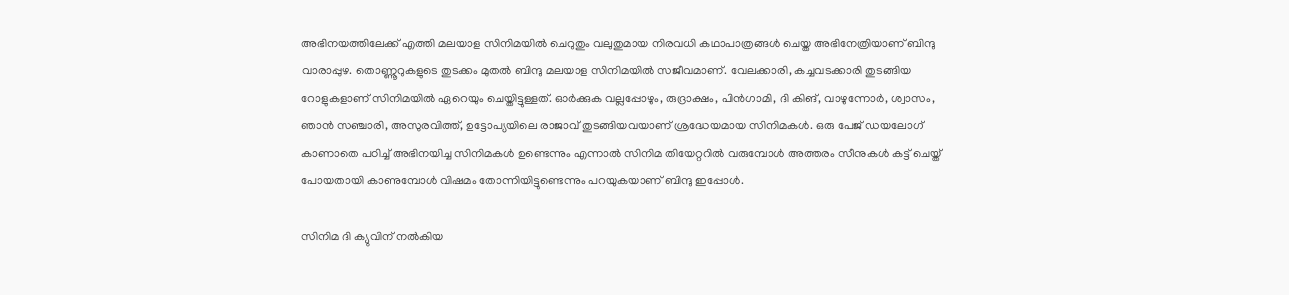അഭിനയത്തിലേക്ക് എത്തി മലയാള സിനിമയിൽ ചെറുതും വലുതുമായ നിരവധി കഥാപാത്രങ്ങൾ ചെയ്ത അഭിനേത്രിയാണ് ബിന്ദു വാരാപ്പുഴ. തൊണ്ണൂറുകളുടെ തുടക്കം മുതൽ ബിന്ദു മലയാള സിനിമയിൽ സജീവമാണ്. വേലക്കാരി, കച്ചവടക്കാരി തുടങ്ങിയ റോളുകളാണ് സിനിമയിൽ ഏറെയും ചെയ്തിട്ടുള്ളത്. ഓർക്കുക വല്ലപ്പോഴും, രുദ്രാക്ഷം, പിൻഗാമി, ദി കിങ്, വാഴുന്നോർ, ശ്വാസം, ഞാൻ സഞ്ചാരി, അസുരവിത്ത്, ഉട്ടോപ്യയിലെ രാജാവ് തുടങ്ങിയവയാണ് ശ്രദ്ധേയമായ സിനിമകൾ. ഒരു പേജ് ഡയലോഗ് കാണാതെ പഠിച്ച് അഭിനയിച്ച സിനിമകൾ ഉണ്ടെന്നും എന്നാൽ സിനിമ തിയേറ്ററിൽ വരുമ്പോൾ അത്തരം സീനുകൾ കട്ട് ചെയ്ത് പോയതായി കാണുമ്പോൾ വിഷമം തോന്നിയിട്ടുണ്ടെന്നും പറയുകയാണ് ബിന്ദു ഇപ്പോൾ.

സിനിമ ദി ക്യുവിന് നൽ‌കിയ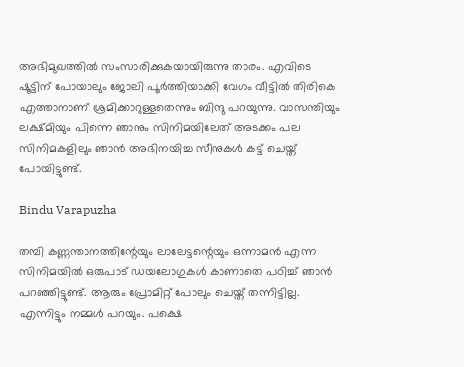അഭിമുഖത്തിൽ സംസാരിക്കുകയായിരുന്നു താരം. എവിടെ ഷൂട്ടിന് പോയാലും ജോലി പൂർത്തിയാക്കി വേഗം വീട്ടിൽ തിരികെ എത്താനാണ് ശ്രമിക്കാറുള്ളതെന്നും ബിന്ദു പറയുന്നു. വാസന്തിയും ലക്ഷ്മിയും പിന്നെ ഞാനും സിനിമയിലേത് അടക്കം പല സിനിമകളിലും ഞാൻ അഭിനയിച്ച സീനുകൾ കട്ട് ചെയ്ത് പോയിട്ടുണ്ട്.

Bindu Varapuzha

തമ്പി കണ്ണന്താനത്തിന്റേയും ലാലേട്ടന്റെയും ഒന്നാമൻ എന്ന സിനിമയിൽ ഒരുപാട് ഡയലോഗുകൾ കാണാതെ പഠിച്ച് ഞാൻ പറഞ്ഞിട്ടുണ്ട്. ആരും പ്രോമിറ്റ് പോലും ചെയ്ത് തന്നിട്ടില്ല. എന്നിട്ടും നമ്മൾ പറയും. പക്ഷെ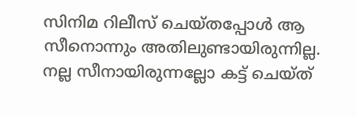സിനിമ റിലീസ് ചെയ്തപ്പോൾ ആ സീനൊന്നും അതിലുണ്ടായിരുന്നില്ല. നല്ല സീനായിരുന്നല്ലോ കട്ട് ചെയ്ത്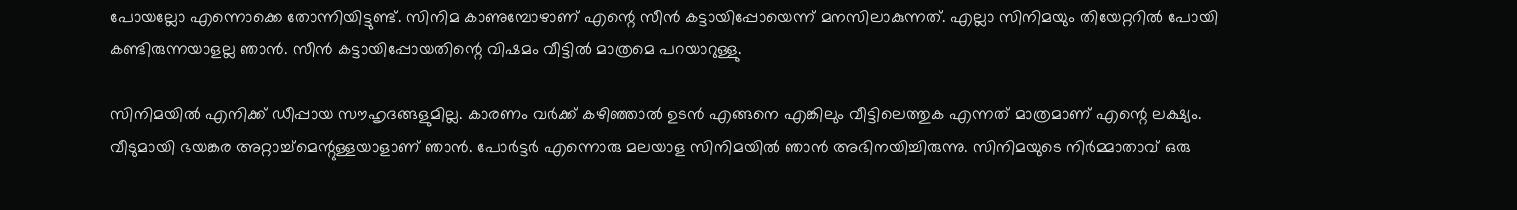പോയല്ലോ എന്നൊക്കെ തോന്നിയിട്ടുണ്ട്. സിനിമ കാണുമ്പോഴാണ് എന്റെ സീൻ കട്ടായിപ്പോയെന്ന് മനസിലാകുന്നത്. എല്ലാ സിനിമയും തിയേറ്ററിൽ പോയി കണ്ടിരുന്നയാളല്ല ഞാൻ. സീൻ കട്ടായിപ്പോയതിന്റെ വിഷമം വീട്ടിൽ മാത്രമെ പറയാറുള്ളു.

സിനിമയിൽ എനിക്ക് ഡീപ്പായ സൗഹൃദങ്ങളുമില്ല. കാരണം വർക്ക് കഴിഞ്ഞാൽ ഉടൻ എങ്ങനെ എങ്കിലും വീട്ടിലെത്തുക എന്നത് മാത്രമാണ് എന്റെ ലക്ഷ്യം. വീടുമായി ഭയങ്കര അറ്റാച്ച്മെന്റുള്ളയാളാണ് ഞാൻ. പോർ‌ട്ടർ എന്നൊരു മലയാള സിനിമയിൽ ഞാൻ അഭിനയിച്ചിരുന്നു. സിനിമയുടെ നിർമ്മാതാവ് ഒരു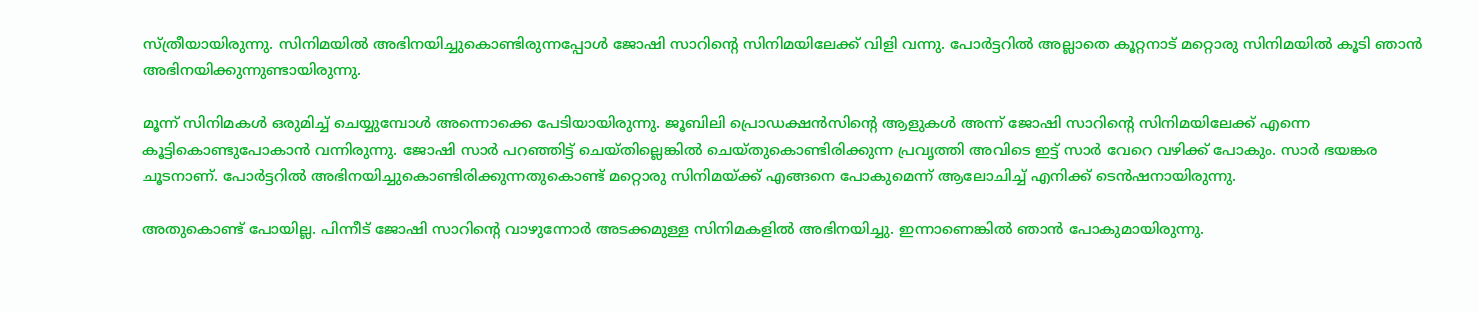സ്ത്രീയായിരുന്നു. സിനിമയിൽ അഭിനയിച്ചുകൊണ്ടിരുന്നപ്പോൾ ജോഷി സാറിന്റെ സിനിമയിലേക്ക് വിളി വന്നു. പോർട്ടറിൽ അല്ലാതെ കൂറ്റനാട് മറ്റൊരു സിനിമയിൽ കൂടി ഞാൻ അഭിനയിക്കുന്നുണ്ടായിരുന്നു.

മൂന്ന് സിനിമകൾ ഒരുമിച്ച് ചെയ്യുമ്പോൾ അന്നൊക്കെ പേടിയായിരുന്നു. ജൂബിലി പ്രൊഡക്ഷൻസിന്റെ ആളുകൾ അന്ന് ജോഷി സാറിന്റെ സിനിമയിലേക്ക് എന്നെ കൂട്ടികൊണ്ടുപോകാൻ വന്നിരുന്നു. ജോഷി സാർ പറഞ്ഞിട്ട് ചെയ്തില്ലെങ്കിൽ ചെയ്തുകൊണ്ടിരിക്കുന്ന പ്രവൃത്തി അവിടെ ഇട്ട് സാർ വേറെ വഴിക്ക് പോകും. സാർ ഭയങ്കര ചൂടനാണ്. പോർട്ടറിൽ അഭിനയിച്ചുകൊണ്ടിരിക്കുന്നതുകൊണ്ട് മറ്റൊരു സിനിമയ്ക്ക് എങ്ങനെ പോകുമെന്ന് ആലോചിച്ച് എനിക്ക് ടെൻഷനായിരുന്നു.

അതുകൊണ്ട് പോയില്ല. പിന്നീട് ജോഷി സാറിന്റെ വാഴുന്നോർ അടക്കമുള്ള സിനിമകളിൽ അഭിനയിച്ചു. ഇന്നാണെങ്കിൽ ഞാൻ പോകുമാ‌യിരുന്നു.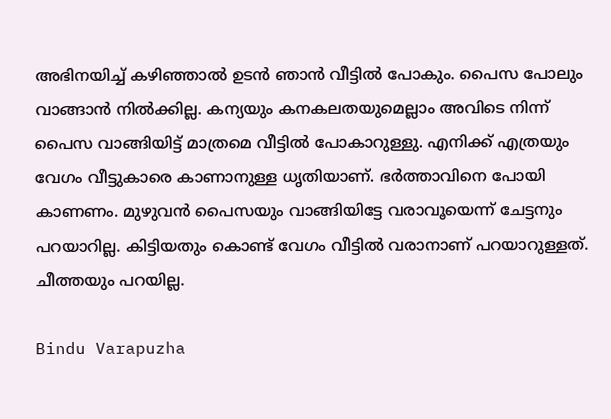അഭിനയിച്ച് കഴിഞ്ഞാൽ‌ ഉടൻ ഞാൻ വീട്ടിൽ പോകും. പൈസ പോലും വാങ്ങാൻ നിൽക്കില്ല. കന്യയും കനകലതയുമെല്ലാം അവിടെ നിന്ന് പൈസ വാങ്ങിയിട്ട് മാത്രമെ വീട്ടിൽ പോകാറുള്ളു. എനിക്ക് എത്രയും വേഗം വീട്ടുകാരെ കാണാനുള്ള ധൃതിയാണ്. ഭർത്താവിനെ പോയി കാണണം. മുഴുവൻ പൈസയും വാങ്ങിയിട്ടേ വരാവൂയെന്ന് ചേട്ടനും പറയാറില്ല. കിട്ടിയതും കൊണ്ട് വേഗം വീട്ടിൽ വരാനാണ് പറയാറുള്ളത്. ചീത്തയും പറയില്ല.

Bindu Varapuzha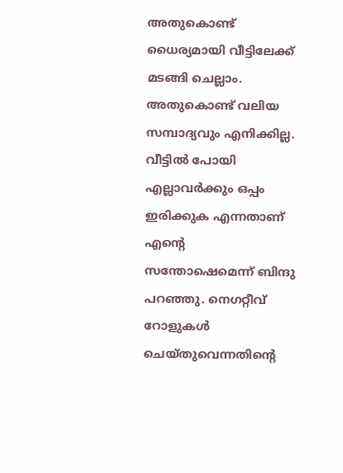അതുകൊണ്ട് ധൈര്യമായി വീട്ടിലേക്ക് മടങ്ങി ചെല്ലാം. അതുകൊണ്ട് വലിയ സമ്പാദ്യവും എനിക്കില്ല. വീട്ടിൽ പോയി എല്ലാവർക്കും ഒപ്പം ഇരിക്കുക എന്നതാണ് എന്റെ സന്തോഷെമെന്ന് ബിന്ദു പറഞ്ഞു. നെഗറ്റീവ് റോളുകൾ ചെയ്തുവെന്നതിന്റെ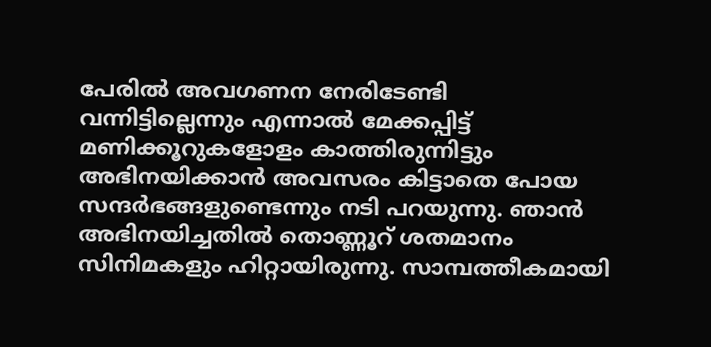പേരിൽ അവഗണന നേരിടേണ്ടി വന്നിട്ടില്ലെന്നും എന്നാൽ മേക്കപ്പിട്ട് മണിക്കൂറുകളോളം കാത്തിരുന്നിട്ടും അഭിനയിക്കാൻ അവസരം കിട്ടാതെ പോയ സന്ദർഭങ്ങളുണ്ടെന്നും നടി പറയുന്നു. ഞാൻ അഭിനയിച്ചതിൽ തൊണ്ണൂറ് ശതമാനം സിനിമകളും ഹിറ്റായിരുന്നു. സാമ്പത്തീകമായി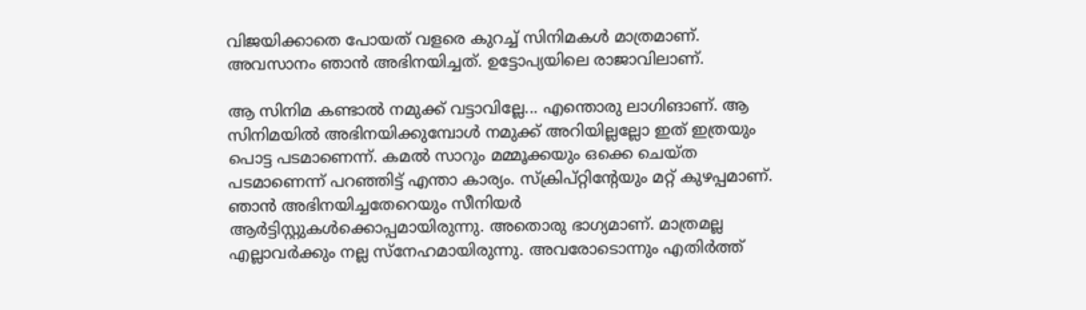വിജയിക്കാതെ പോയത് വളരെ കുറച്ച് സിനിമകൾ മാത്രമാണ്. അവസാനം ഞാൻ അഭിനയിച്ചത്. ഉട്ടോപ്യയിലെ രാജാവിലാണ്.

ആ സിനിമ കണ്ടാൽ നമുക്ക് വട്ടാവില്ലേ... എന്തൊരു ലാഗിങാണ്. ആ സിനിമയിൽ അഭിനയിക്കുമ്പോൾ നമുക്ക് അറിയില്ലല്ലോ ഇത് ഇത്രയും പൊട്ട പടമാണെന്ന്. കമൽ‌ സാറും മമ്മൂക്കയും ഒക്കെ ചെയ്ത പടമാണെന്ന് പറഞ്ഞിട്ട് എന്താ കാര്യം. സ്ക്രിപ്റ്റിന്റേയും മറ്റ് കുഴപ്പമാണ്. ഞാൻ അഭിനയിച്ചതേറെയും സീനിയർ ആർട്ടിസ്റ്റുകൾക്കൊപ്പമായിരുന്നു. അതൊരു ഭാഗ്യമാണ്. മാത്രമല്ല എല്ലാവർക്കും നല്ല സ്നേഹമായിരുന്നു. അവരോടൊന്നും എതിർത്ത്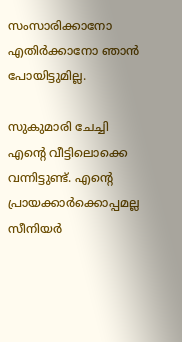സംസാരിക്കാനോ എതിർക്കാനോ ഞാൻ പോയിട്ടുമില്ല.

സുകുമാരി ചേച്ചി എന്റെ വീട്ടിലൊക്കെ വന്നിട്ടുണ്ട്. എന്റെ പ്രായക്കാർക്കൊപ്പമല്ല സീനിയർ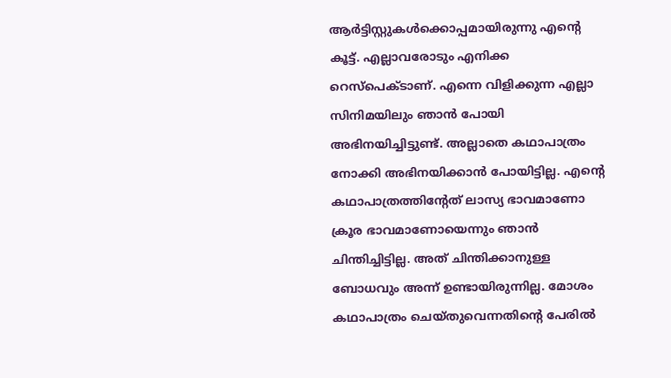ആർട്ടിസ്റ്റുകൾക്കൊപ്പമായിരുന്നു എന്റെ കൂട്ട്. എല്ലാവരോടും എനിക്ക റെസ്പെക്ടാണ്. എന്നെ വിളിക്കുന്ന എല്ലാ സിനിമയിലും ഞാൻ പോയി അഭിനയിച്ചിട്ടുണ്ട്. അല്ലാതെ കഥാപാത്രം നോക്കി അഭിനയിക്കാൻ പോയിട്ടില്ല. എന്റെ കഥാപാത്രത്തിന്റേത് ലാസ്യ ഭാവമാണോ ക്രൂര ഭാവമാണോയെന്നും ഞാൻ ചിന്തിച്ചിട്ടില്ല. അത് ചിന്തിക്കാനുള്ള ബോധവും അന്ന് ഉണ്ടായിരുന്നില്ല. മോശം കഥാപാത്രം ചെയ്തുവെന്നതിന്റെ പേരിൽ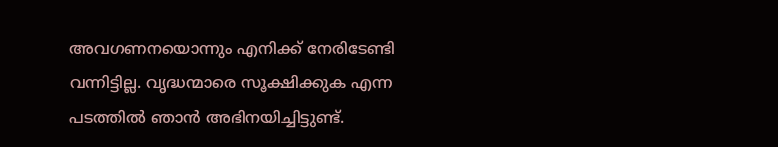അവഗണനയൊന്നും എനിക്ക് നേരിടേണ്ടി വന്നിട്ടില്ല. വൃദ്ധന്മാരെ സൂക്ഷിക്കുക എന്ന പടത്തിൽ ഞാൻ അഭിനയിച്ചിട്ടുണ്ട്.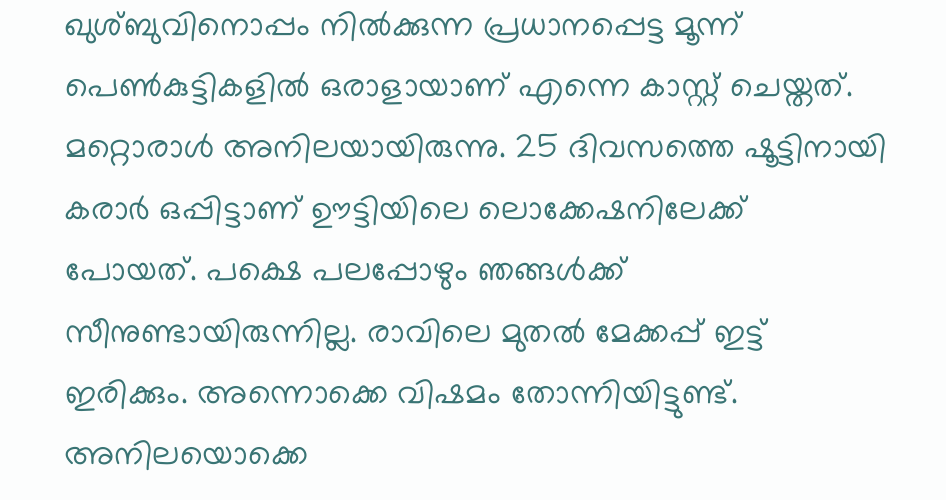ഖുശ്ബുവിനൊപ്പം നിൽക്കുന്ന പ്രധാനപ്പെട്ട മൂന്ന് പെൺകുട്ടികളിൽ ഒരാളായാണ് എന്നെ കാസ്റ്റ് ചെയ്തത്. മറ്റൊരാൾ അനിലയായിരുന്നു. 25 ദിവസത്തെ ഷൂട്ടിനായി കരാർ ഒപ്പിട്ടാണ് ഊട്ടിയിലെ ലൊക്കേഷനിലേക്ക് പോയത്. പക്ഷെ പലപ്പോഴും ഞങ്ങൾക്ക് സീനുണ്ടായിരുന്നില്ല. രാവിലെ മുതൽ മേക്കപ്പ് ഇട്ട് ഇരിക്കും. അന്നൊക്കെ വിഷമം തോന്നിയിട്ടുണ്ട്. അനിലയൊക്കെ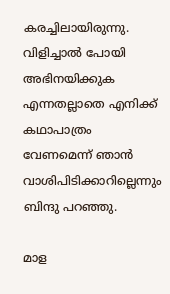കരച്ചിലായിരുന്നു. വിളിച്ചാൽ പോയി അഭിനയിക്കുക എന്നതല്ലാതെ എനിക്ക് കഥാപാത്രം വേണമെന്ന് ഞാൻ വാശിപിടിക്കാറില്ലെന്നും ബിന്ദു പറഞ്ഞു.

മാള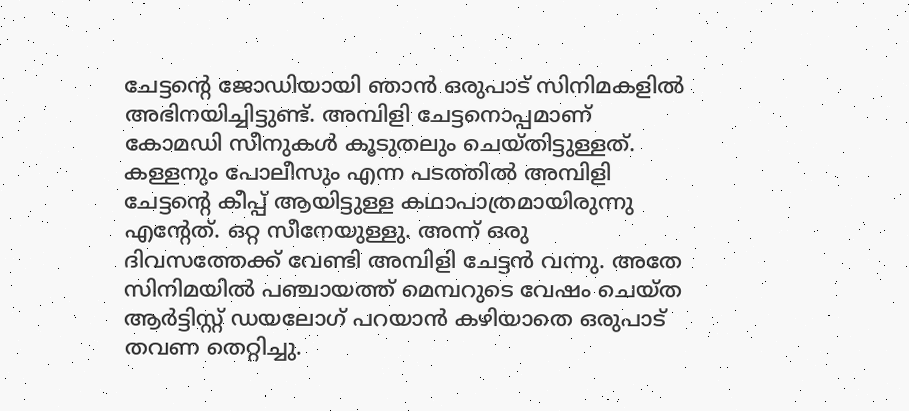ചേട്ടന്റെ ജോഡിയായി ഞാൻ ഒരുപാട് സിനിമകളിൽ അഭിനയിച്ചിട്ടുണ്ട്. അമ്പിളി ചേട്ടനൊപ്പമാണ് കോമഡി സീനുകൾ കൂടുതലും ചെയ്തിട്ടുള്ളത്. കള്ളനും പോലീസും എന്ന പടത്തിൽ അമ്പിളി ചേട്ടന്റെ കീപ്പ് ആയിട്ടുള്ള കഥാപാത്രമായിരുന്നു എന്റേത്. ഒറ്റ സീനേയുള്ളു. അന്ന് ഒരു ദിവസത്തേക്ക് വേണ്ടി അമ്പിളി ചേട്ടൻ വന്നു. അതേ സിനിമയിൽ പഞ്ചായത്ത് മെമ്പറുടെ വേഷം ചെയ്ത ആർട്ടിസ്റ്റ് ഡയലോഗ് പറയാൻ കഴിയാതെ ഒരുപാട് തവണ തെറ്റിച്ചു.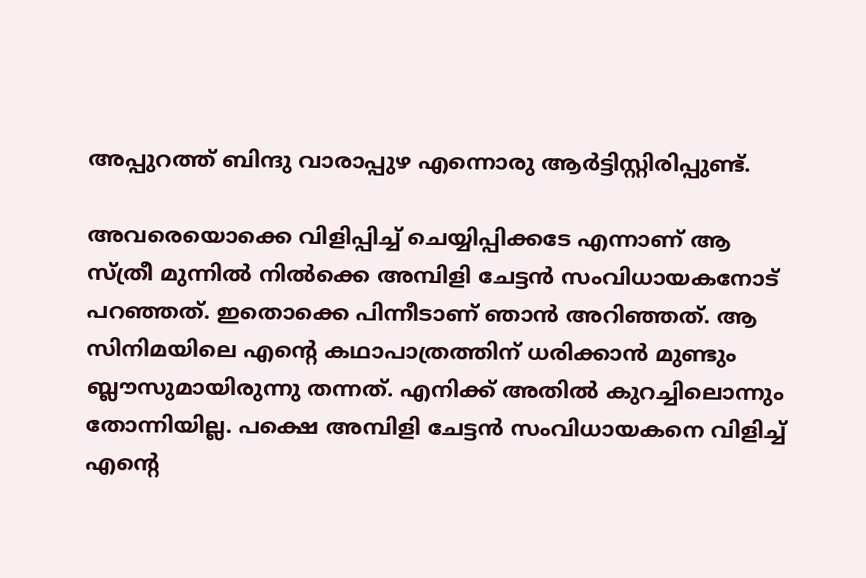അപ്പുറത്ത് ബിന്ദു വാരാപ്പുഴ എന്നൊരു ആർട്ടിസ്റ്റിരിപ്പുണ്ട്.

അവരെയൊക്കെ വിളിപ്പിച്ച് ചെയ്യിപ്പിക്കടേ എന്നാണ് ആ സ്ത്രീ മുന്നിൽ നിൽക്കെ അമ്പിളി ചേട്ടൻ സംവിധായകനോട് പറഞ്ഞത്. ഇതൊക്കെ പിന്നീടാണ് ഞാൻ അറിഞ്ഞത്. ആ സിനിമയിലെ എന്റെ കഥാപാത്രത്തിന് ധരിക്കാൻ മുണ്ടും ബ്ലൗസുമായിരുന്നു തന്നത്. എനിക്ക് അതിൽ കുറച്ചിലൊന്നും തോന്നിയില്ല. പക്ഷെ അമ്പിളി ചേട്ടൻ സംവിധായകനെ വിളിച്ച് എന്റെ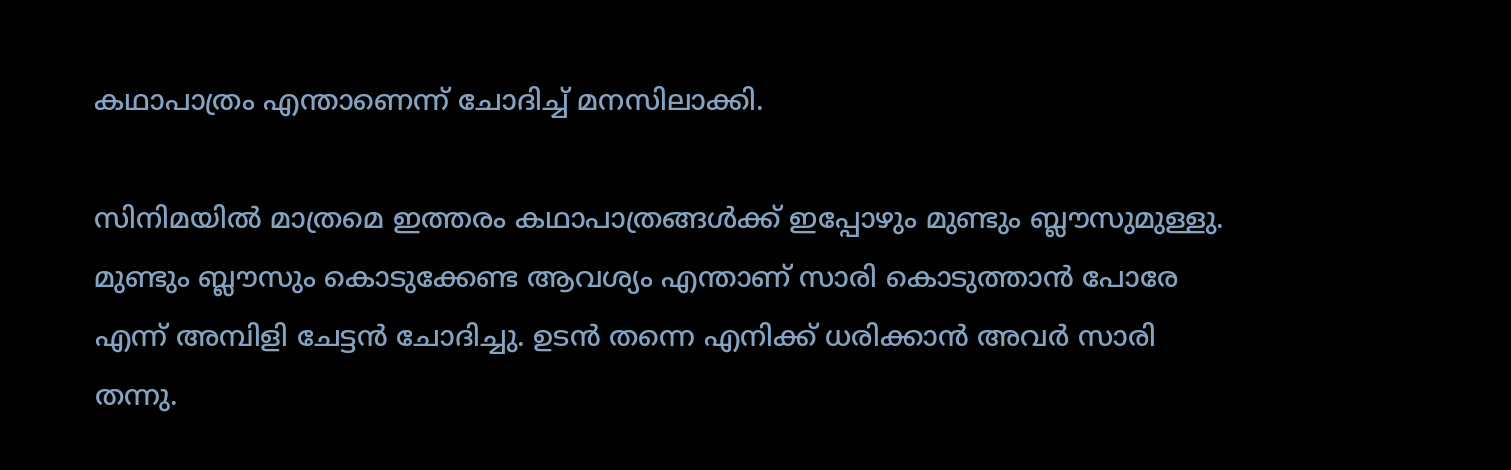കഥാപാത്രം എന്താണെന്ന് ചോദിച്ച് മനസിലാക്കി.

സിനിമയിൽ മാത്രമെ ഇത്തരം കഥാപാത്രങ്ങൾ‌ക്ക് ഇപ്പോഴും മുണ്ടും ബ്ലൗസുമുള്ളു. മുണ്ടും ബ്ലൗസും കൊടുക്കേണ്ട ആവശ്യം എന്താണ് സാരി കൊടുത്താൻ പോരേ എന്ന് അമ്പിളി ചേട്ടൻ ചോദിച്ചു. ഉടൻ തന്നെ എനിക്ക് ധരിക്കാൻ അവർ സാരി തന്നു.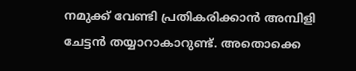നമുക്ക് വേണ്ടി പ്രതികരിക്കാൻ അമ്പിളി ചേട്ടൻ തയ്യാറാകാറുണ്ട്. അതൊക്കെ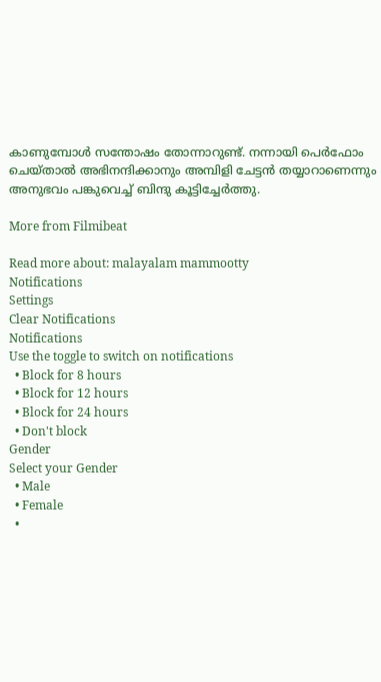കാണുമ്പോൾ സന്തോഷം തോന്നാറുണ്ട്. നന്നായി പെർഫോം ചെയ്താൽ അഭിനന്ദിക്കാനും അമ്പിളി ചേട്ടൻ തയ്യാറാണെന്നും അനുഭവം പങ്കുവെച്ച് ബിന്ദു കൂട്ടിച്ചേർത്തു.

More from Filmibeat

Read more about: malayalam mammootty
Notifications
Settings
Clear Notifications
Notifications
Use the toggle to switch on notifications
  • Block for 8 hours
  • Block for 12 hours
  • Block for 24 hours
  • Don't block
Gender
Select your Gender
  • Male
  • Female
  •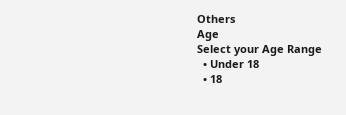Others
Age
Select your Age Range
  • Under 18
  • 18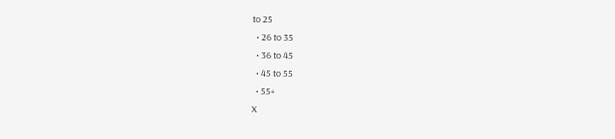to 25
  • 26 to 35
  • 36 to 45
  • 45 to 55
  • 55+
X